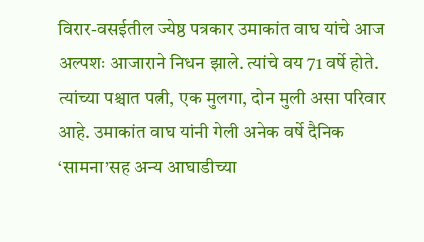विरार-वसईतील ज्येष्ठ पत्रकार उमाकांत वाघ यांचे आज अल्पशः आजाराने निधन झाले. त्यांचे वय 71 वर्षे होते. त्यांच्या पश्चात पत्नी, एक मुलगा, दोन मुली असा परिवार आहे. उमाकांत वाघ यांनी गेली अनेक वर्षे दैनिक ‘सामना’सह अन्य आघाडीच्या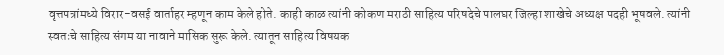वृत्तपत्रांमध्ये विरार-वसई वार्ताहर म्हणून काम केले होते. काही काळ त्यांनी कोकण मराठी साहित्य परिषदेचे पालघर जिल्हा शाखेचे अध्यक्ष पदही भूषवले. त्यांनी स्वतःचे साहित्य संगम या नावाने मासिक सुरू केले. त्यातून साहित्य विषयक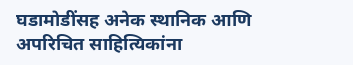घडामोडींसह अनेक स्थानिक आणि अपरिचित साहित्यिकांना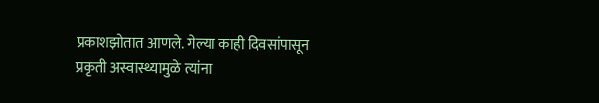प्रकाशझोतात आणले. गेल्या काही दिवसांपासून प्रकृती अस्वास्थ्यामुळे त्यांना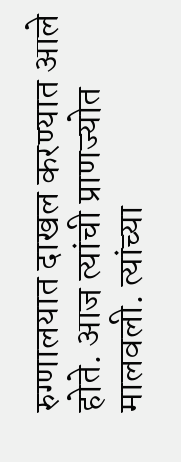रुग्णालयात दाखल करण्यात आले होते. आज त्यांची प्राणज्योत मालवली. त्यांच्या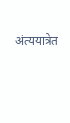अंत्ययात्रेत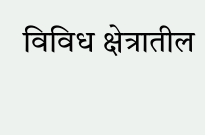विविध क्षेत्रातील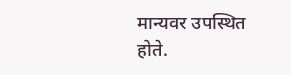मान्यवर उपस्थित होते.